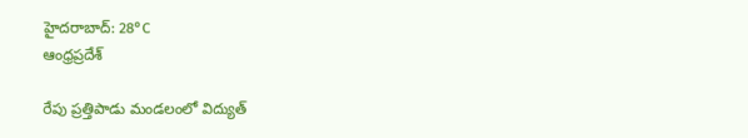హైదరాబాద్: 28°C
ఆంధ్రప్రదేశ్

రేపు ప్రత్తిపాడు మండలంలో విద్యుత్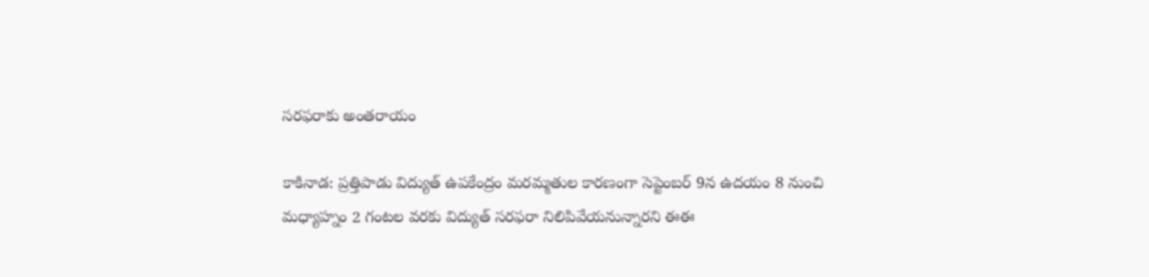సరఫరాకు అంతరాయం

కాకినాడ: ప్రత్తిపాడు విద్యుత్ ఉపకేంద్రం మరమ్మతుల కారణంగా సెప్టెంబర్ 9న ఉదయం 8 నుంచి మధ్యాహ్నం 2 గంటల వరకు విద్యుత్ సరఫరా నిలిపివేయనున్నారని ఈఈ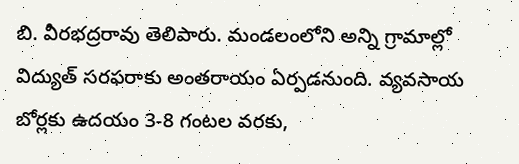బి. వీరభద్రరావు తెలిపారు. మండలంలోని అన్ని గ్రామాల్లో విద్యుత్ సరఫరాకు అంతరాయం ఏర్పడనుంది. వ్యవసాయ బోర్లకు ఉదయం 3-8 గంటల వరకు,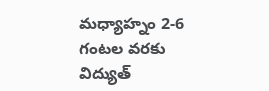మధ్యాహ్నం 2-6 గంటల వరకు విద్యుత్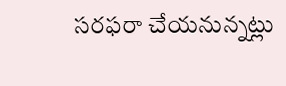సరఫరా చేయనున్నట్లు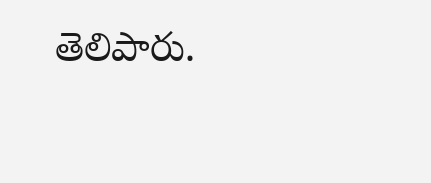తెలిపారు.